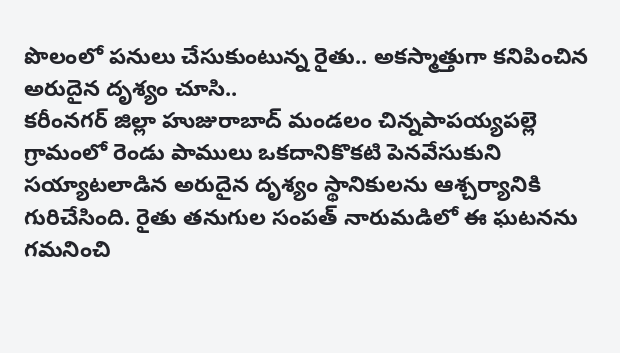పొలంలో పనులు చేసుకుంటున్న రైతు.. అకస్మాత్తుగా కనిపించిన అరుదైన దృశ్యం చూసి..
కరీంనగర్ జిల్లా హుజురాబాద్ మండలం చిన్నపాపయ్యపల్లె గ్రామంలో రెండు పాములు ఒకదానికొకటి పెనవేసుకుని సయ్యాటలాడిన అరుదైన దృశ్యం స్థానికులను ఆశ్చర్యానికి గురిచేసింది. రైతు తనుగుల సంపత్ నారుమడిలో ఈ ఘటనను గమనించి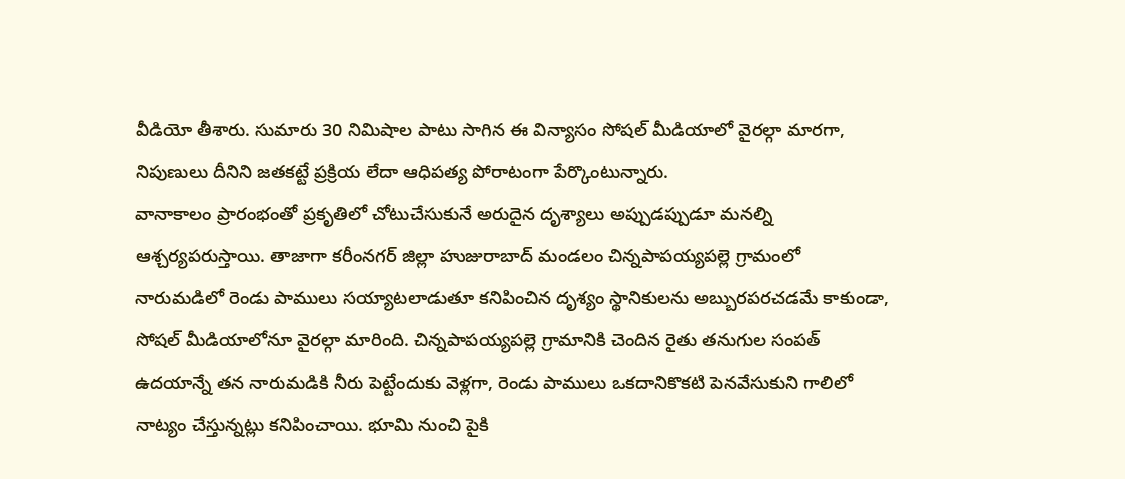వీడియో తీశారు. సుమారు 30 నిమిషాల పాటు సాగిన ఈ విన్యాసం సోషల్ మీడియాలో వైరల్గా మారగా, నిపుణులు దీనిని జతకట్టే ప్రక్రియ లేదా ఆధిపత్య పోరాటంగా పేర్కొంటున్నారు.
వానాకాలం ప్రారంభంతో ప్రకృతిలో చోటుచేసుకునే అరుదైన దృశ్యాలు అప్పుడప్పుడూ మనల్ని ఆశ్చర్యపరుస్తాయి. తాజాగా కరీంనగర్ జిల్లా హుజురాబాద్ మండలం చిన్నపాపయ్యపల్లె గ్రామంలో నారుమడిలో రెండు పాములు సయ్యాటలాడుతూ కనిపించిన దృశ్యం స్థానికులను అబ్బురపరచడమే కాకుండా, సోషల్ మీడియాలోనూ వైరల్గా మారింది. చిన్నపాపయ్యపల్లె గ్రామానికి చెందిన రైతు తనుగుల సంపత్ ఉదయాన్నే తన నారుమడికి నీరు పెట్టేందుకు వెళ్లగా, రెండు పాములు ఒకదానికొకటి పెనవేసుకుని గాలిలో నాట్యం చేస్తున్నట్లు కనిపించాయి. భూమి నుంచి పైకి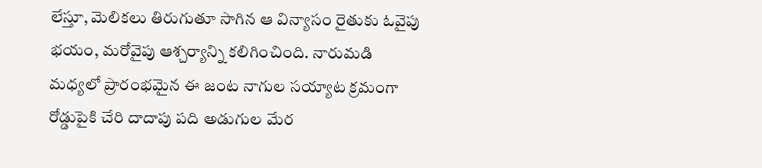లేస్తూ, మెలికలు తిరుగుతూ సాగిన ఆ విన్యాసం రైతుకు ఓవైపు భయం, మరోవైపు ఆశ్చర్యాన్ని కలిగించింది. నారుమడి మధ్యలో ప్రారంభమైన ఈ జంట నాగుల సయ్యాట క్రమంగా రోడ్డుపైకి చేరి దాదాపు పది అడుగుల మేర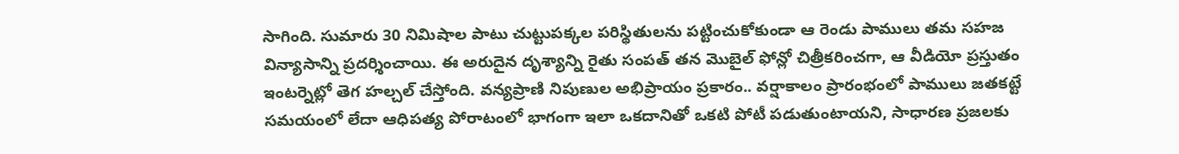సాగింది. సుమారు 30 నిమిషాల పాటు చుట్టుపక్కల పరిస్థితులను పట్టించుకోకుండా ఆ రెండు పాములు తమ సహజ విన్యాసాన్ని ప్రదర్శించాయి. ఈ అరుదైన దృశ్యాన్ని రైతు సంపత్ తన మొబైల్ ఫోన్లో చిత్రీకరించగా, ఆ వీడియో ప్రస్తుతం ఇంటర్నెట్లో తెగ హల్చల్ చేస్తోంది. వన్యప్రాణి నిపుణుల అభిప్రాయం ప్రకారం.. వర్షాకాలం ప్రారంభంలో పాములు జతకట్టే సమయంలో లేదా ఆధిపత్య పోరాటంలో భాగంగా ఇలా ఒకదానితో ఒకటి పోటీ పడుతుంటాయని, సాధారణ ప్రజలకు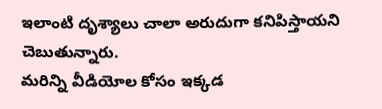ఇలాంటి దృశ్యాలు చాలా అరుదుగా కనిపిస్తాయని చెబుతున్నారు.
మరిన్ని వీడియోల కోసం ఇక్కడ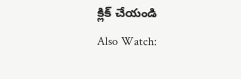క్లిక్ చేయండి
Also Watch: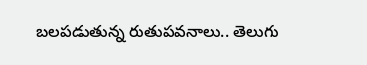బలపడుతున్న రుతుపవనాలు.. తెలుగు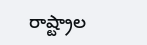రాష్ట్రాల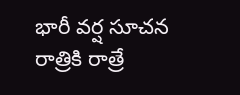భారీ వర్ష సూచన
రాత్రికి రాత్రే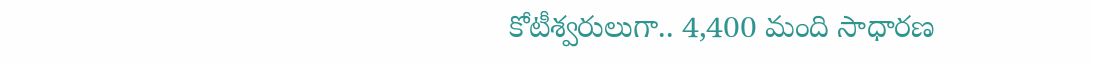కోటీశ్వరులుగా.. 4,400 మంది సాధారణ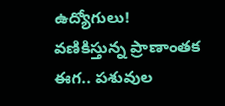ఉద్యోగులు!
వణికిస్తున్న ప్రాణాంతక ఈగ.. పశువుల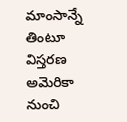మాంసాన్నే తింటూ విస్తరణ
అమెరికా నుంచి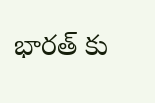భారత్ కు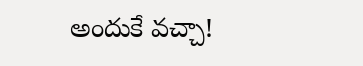అందుకే వచ్చా!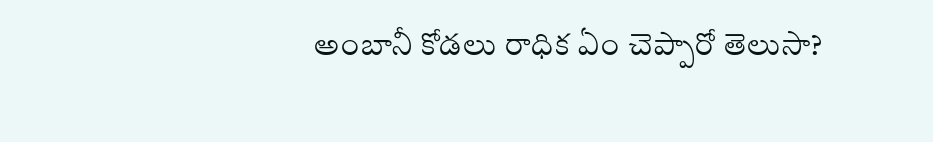అంబానీ కోడలు రాధిక ఏం చెప్పారో తెలుసా?